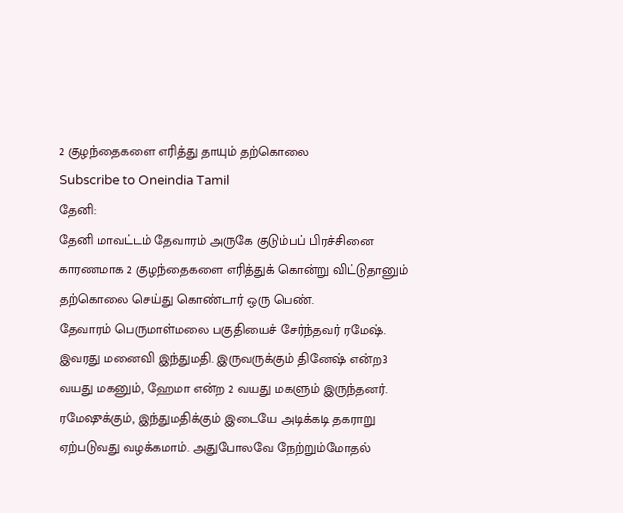2 குழந்தைகளை எரித்து தாயும் தற்கொலை
Subscribe to Oneindia Tamil
தேனி:
தேனி மாவட்டம் தேவாரம் அருகே குடும்பப் பிரச்சினை காரணமாக 2 குழந்தைகளை எரித்துக் கொன்று விட்டுதானும் தற்கொலை செய்து கொண்டார் ஒரு பெண்.
தேவாரம் பெருமாள்மலை பகுதியைச் சேர்ந்தவர் ரமேஷ். இவரது மனைவி இந்துமதி. இருவருக்கும் தினேஷ் என்ற3 வயது மகனும், ஹேமா என்ற 2 வயது மகளும் இருந்தனர்.
ரமேஷுக்கும், இந்துமதிக்கும் இடையே அடிக்கடி தகராறு ஏற்படுவது வழக்கமாம். அதுபோலவே நேற்றும்மோதல்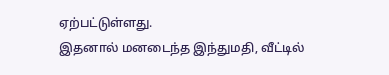ஏற்பட்டுள்ளது.
இதனால் மனடைந்த இந்துமதி, வீட்டில்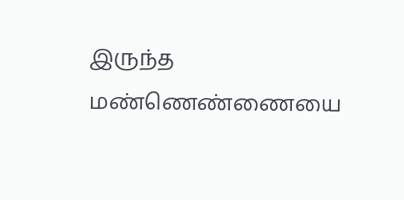இருந்த மண்ணெண்ணையை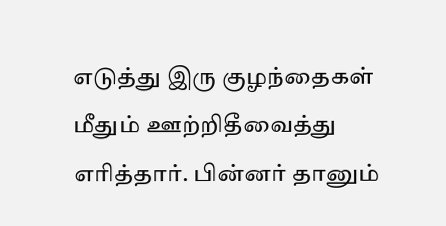எடுத்து இரு குழந்தைகள் மீதும் ஊற்றிதீவைத்து எரித்தார். பின்னர் தானும்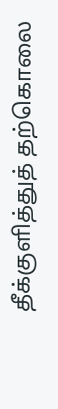தீக்குளித்துத் தற்கொலை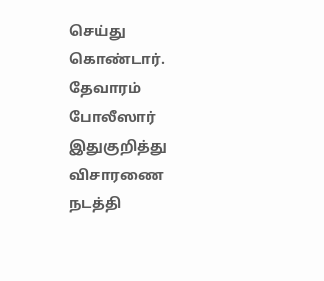செய்து கொண்டார்.
தேவாரம் போலீஸார் இதுகுறித்து விசாரணை நடத்தி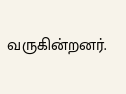வருகின்றனர்.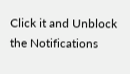Click it and Unblock the Notifications